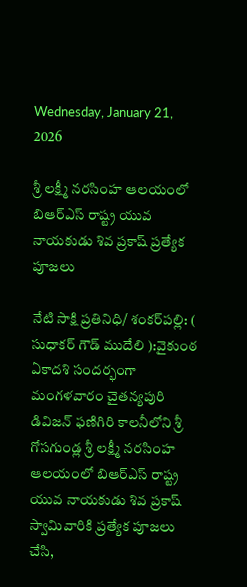Wednesday, January 21, 2026

శ్రీ లక్ష్మీ నరసింహ ఆలయంలో బిఆర్ఎస్ రాష్ట్ర యువ నాయకుడు శివ ప్రకాష్ ప్రత్యేక పూజలు

నేటి సాక్షి ప్రతినిధి/ శంకర్‌పల్లి: ( సుధాకర్ గౌడ్ ముదేలి ):వైకుంఠ ఏకాదశి సందర్భంగా మంగళవారం చైతన్యపురి డివిజన్ ఫణిగిరి కాలనీలోని శ్రీ గోసగుండ్ల శ్రీ లక్ష్మీ నరసింహ ఆలయంలో బిఆర్ఎస్ రాష్ట్ర యువ నాయకుడు శివ ప్రకాష్ స్వామివారికి ప్రత్యేక పూజలు చేసి,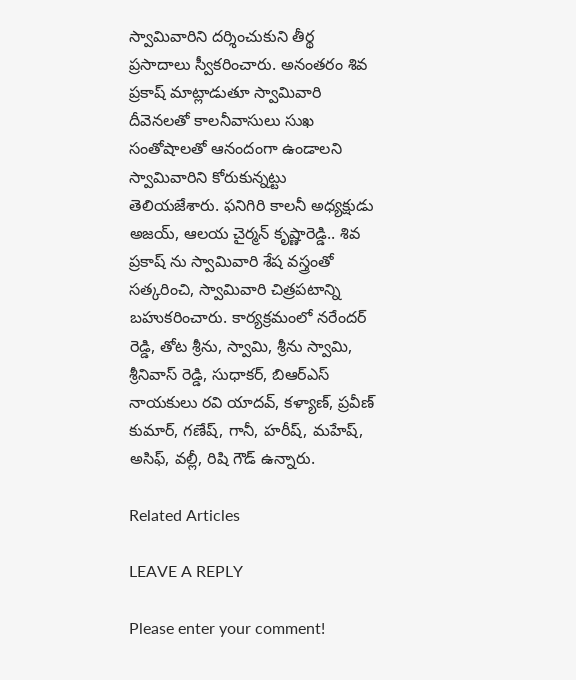స్వామివారిని దర్శించుకుని తీర్థ ప్రసాదాలు స్వీకరించారు. అనంతరం శివ ప్రకాష్ మాట్లాడుతూ స్వామివారి దీవెనలతో కాలనీవాసులు సుఖ సంతోషాలతో ఆనందంగా ఉండాలని స్వామివారిని కోరుకున్నట్టు తెలియజేశారు. ఫనిగిరి కాలనీ అధ్యక్షుడు అజయ్, ఆలయ చైర్మన్ కృష్ణారెడ్డి.. శివ ప్రకాష్ ను స్వామివారి శేష వస్త్రంతో సత్కరించి, స్వామివారి చిత్రపటాన్ని బహుకరించారు. కార్యక్రమంలో నరేందర్ రెడ్డి, తోట శ్రీను, స్వామి, శ్రీను స్వామి, శ్రీనివాస్ రెడ్డి, సుధాకర్, బిఆర్ఎస్ నాయకులు రవి యాదవ్, కళ్యాణ్, ప్రవీణ్ కుమార్, గణేష్, గానీ, హరీష్, మహేష్, అసిఫ్, వల్లీ, రిషి గౌడ్ ఉన్నారు.

Related Articles

LEAVE A REPLY

Please enter your comment!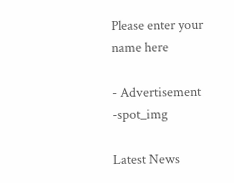Please enter your name here

- Advertisement -spot_img

Latest News